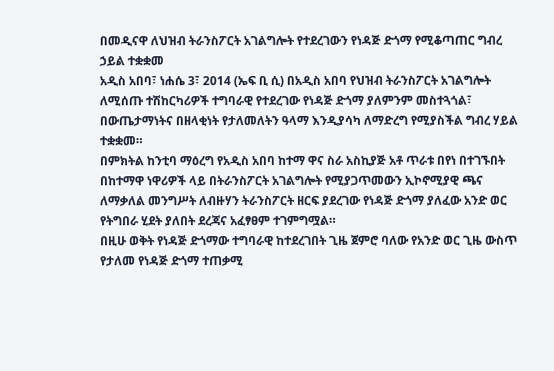በመዲናዋ ለህዝብ ትራንስፖርት አገልግሎት የተደረገውን የነዳጅ ድጎማ የሚቆጣጠር ግብረ ኃይል ተቋቋመ
አዲስ አበባ፣ ነሐሴ 3፣ 2014 (ኤፍ ቢ ሲ) በአዲስ አበባ የህዝብ ትራንስፖርት አገልግሎት ለሚሰጡ ተሽከርካሪዎች ተግባራዊ የተደረገው የነዳጅ ድጎማ ያለምንም መስተጓጎል፣ በውጤታማነትና በዘላቂነት የታለመለትን ዓላማ እንዲያሳካ ለማድረግ የሚያስችል ግብረ ሃይል ተቋቋመ።
በምክትል ከንቲባ ማዕረግ የአዲስ አበባ ከተማ ዋና ስራ አስኪያጅ አቶ ጥራቱ በየነ በተገኙበት በከተማዋ ነዋሪዎች ላይ በትራንስፖርት አገልግሎት የሚያጋጥመውን ኢኮኖሚያዊ ጫና ለማቃለል መንግሥት ለብዙሃን ትራንስፖርት ዘርፍ ያደረገው የነዳጅ ድጎማ ያለፈው አንድ ወር የትግበራ ሂደት ያለበት ደረጃና አፈፃፀም ተገምግሟል።
በዚሁ ወቅት የነዳጅ ድጎማው ተግባራዊ ከተደረገበት ጊዜ ጀምሮ ባለው የአንድ ወር ጊዜ ውስጥ የታለመ የነዳጅ ድጎማ ተጠቃሚ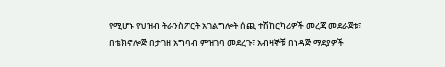የሚሆኑ የህዝብ ትራንስፖርት አገልግሎት ሰጪ ተሽከርካሪዎች መረጃ መደራጀቱ፣ በቴክኖሎጅ በታገዘ አግባብ ምዝገባ መደረጉ፣ አብዛኞቹ በነዳጅ ማደያዎች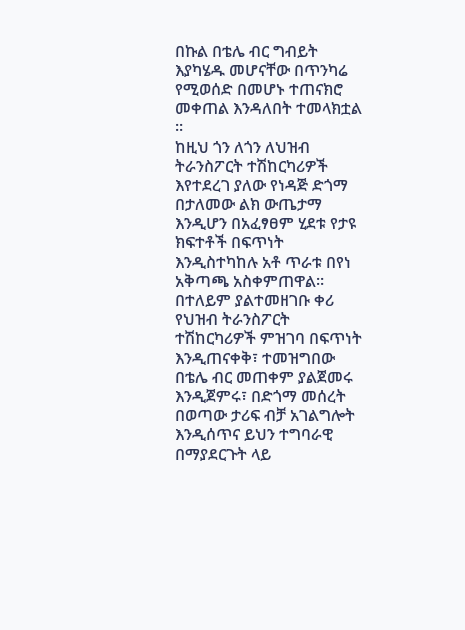በኩል በቴሌ ብር ግብይት እያካሄዱ መሆናቸው በጥንካሬ የሚወሰድ በመሆኑ ተጠናክሮ መቀጠል እንዳለበት ተመላክቷል ።
ከዚህ ጎን ለጎን ለህዝብ ትራንስፖርት ተሽከርካሪዎች እየተደረገ ያለው የነዳጅ ድጎማ በታለመው ልክ ውጤታማ እንዲሆን በአፈፃፀም ሂደቱ የታዩ ክፍተቶች በፍጥነት እንዲስተካከሉ አቶ ጥራቱ በየነ አቅጣጫ አስቀምጠዋል።
በተለይም ያልተመዘገቡ ቀሪ የህዝብ ትራንስፖርት ተሽከርካሪዎች ምዝገባ በፍጥነት እንዲጠናቀቅ፣ ተመዝግበው በቴሌ ብር መጠቀም ያልጀመሩ እንዲጀምሩ፣ በድጎማ መሰረት በወጣው ታሪፍ ብቻ አገልግሎት እንዲሰጥና ይህን ተግባራዊ በማያደርጉት ላይ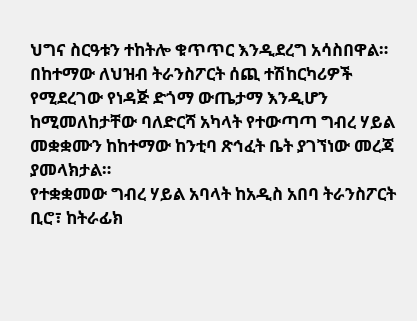ህግና ስርዓቱን ተከትሎ ቁጥጥር እንዲደረግ አሳስበዋል።
በከተማው ለህዝብ ትራንስፖርት ሰጪ ተሽከርካሪዎች የሚደረገው የነዳጅ ድጎማ ውጤታማ እንዲሆን ከሚመለከታቸው ባለድርሻ አካላት የተውጣጣ ግብረ ሃይል መቋቋሙን ከከተማው ከንቲባ ጽኅፈት ቤት ያገኘነው መረጃ ያመላክታል።
የተቋቋመው ግብረ ሃይል አባላት ከአዲስ አበባ ትራንስፖርት ቢሮ፣ ከትራፊክ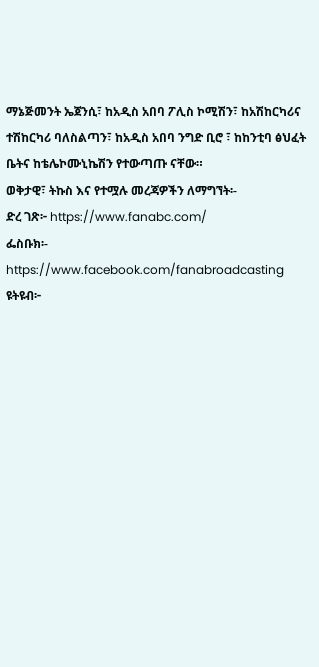ማኔጅመንት ኤጀንሲ፣ ከአዲስ አበባ ፖሊስ ኮሚሽን፣ ከአሽከርካሪና ተሽከርካሪ ባለስልጣን፣ ከአዲስ አበባ ንግድ ቢሮ ፣ ከከንቲባ ፅህፈት ቤትና ከቴሌኮሙኒኬሽን የተውጣጡ ናቸው።
ወቅታዊ፣ ትኩስ እና የተሟሉ መረጃዎችን ለማግኘት፡-
ድረ ገጽ፦ https://www.fanabc.com/
ፌስቡክ፡- https://www.facebook.com/fanabroadcasting
ዩትዩብ፦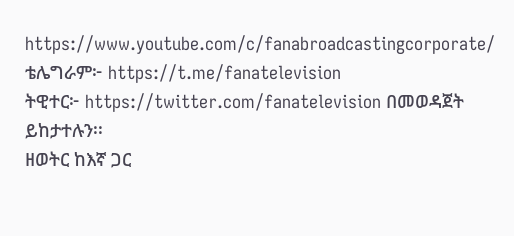https://www.youtube.com/c/fanabroadcastingcorporate/
ቴሌግራም፦ https://t.me/fanatelevision
ትዊተር፦ https://twitter.com/fanatelevision በመወዳጀት ይከታተሉን፡፡
ዘወትር ከእኛ ጋር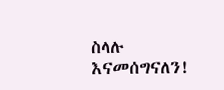ስላሉ እናመሰግናለን!